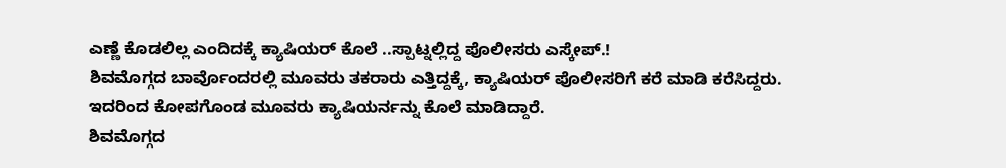ಎಣ್ಣೆ ಕೊಡಲಿಲ್ಲ ಎಂದಿದಕ್ಕೆ ಕ್ಯಾಷಿಯರ್ ಕೊಲೆ ..ಸ್ಪಾಟ್ನಲ್ಲಿದ್ದ ಪೊಲೀಸರು ಎಸ್ಕೇಪ್.!
ಶಿವಮೊಗ್ಗದ ಬಾರ್ವೊಂದರಲ್ಲಿ ಮೂವರು ತಕರಾರು ಎತ್ತಿದ್ದಕ್ಕೆ, ಕ್ಯಾಷಿಯರ್ ಪೊಲೀಸರಿಗೆ ಕರೆ ಮಾಡಿ ಕರೆಸಿದ್ದರು. ಇದರಿಂದ ಕೋಪಗೊಂಡ ಮೂವರು ಕ್ಯಾಷಿಯರ್ನನ್ನು ಕೊಲೆ ಮಾಡಿದ್ದಾರೆ.
ಶಿವಮೊಗ್ಗದ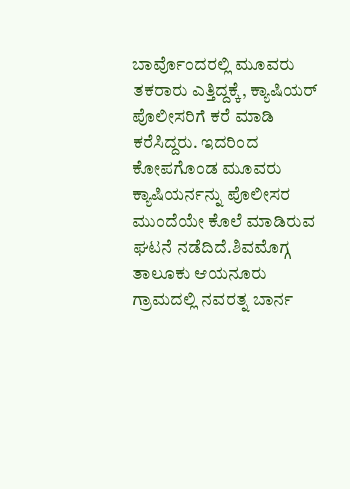ಬಾರ್ವೊಂದರಲ್ಲಿ ಮೂವರು ತಕರಾರು ಎತ್ತಿದ್ದಕ್ಕೆ, ಕ್ಯಾಷಿಯರ್ ಪೊಲೀಸರಿಗೆ ಕರೆ ಮಾಡಿ ಕರೆಸಿದ್ದರು. ಇದರಿಂದ ಕೋಪಗೊಂಡ ಮೂವರು ಕ್ಯಾಷಿಯರ್ನನ್ನು ಪೊಲೀಸರ ಮುಂದೆಯೇ ಕೊಲೆ ಮಾಡಿರುವ ಘಟನೆ ನಡೆದಿದೆ.ಶಿವಮೊಗ್ಗ ತಾಲೂಕು ಆಯನೂರು ಗ್ರಾಮದಲ್ಲಿ ನವರತ್ನ ಬಾರ್ನ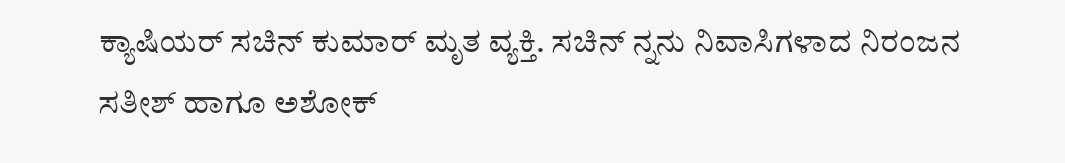ಕ್ಯಾಷಿಯರ್ ಸಚಿನ್ ಕುಮಾರ್ ಮೃತ ವ್ಯಕ್ತಿ. ಸಚಿನ್ ನ್ನನು ನಿವಾಸಿಗಳಾದ ನಿರಂಜನ ಸತೀಶ್ ಹಾಗೂ ಅಶೋಕ್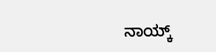ನಾಯ್ಕ್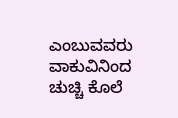ಎಂಬುವವರು ವಾಕುವಿನಿಂದ ಚುಚ್ಚಿ ಕೊಲೆ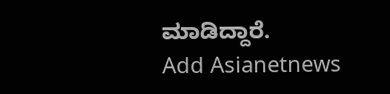ಮಾಡಿದ್ದಾರೆ.
Add Asianetnews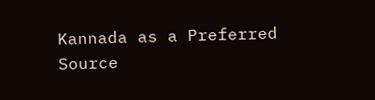Kannada as a Preferred Source